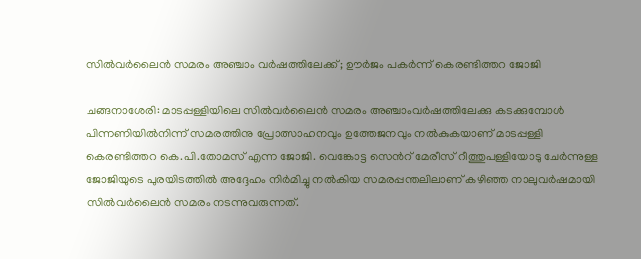സില്‍വര്‍ലൈന്‍ സമരം അഞ്ചാം വര്‍ഷത്തിലേക്ക്; ഊര്‍ജം പകര്‍ന്ന് കെരണ്ടിത്തറ ജോജി

ചങ്ങനാശേരി: മാടപ്പള്ളിയിലെ സില്‍വര്‍ലൈന്‍ സമരം അഞ്ചാംവര്‍ഷത്തിലേക്കു കടക്കുമ്പോള്‍ പിന്നണിയിൽനിന്ന് സമരത്തിനു പ്രോത്സാഹനവും ഉത്തേജനവും നല്‍കുകയാണ് മാടപ്പള്ളി കെരണ്ടിത്തറ കെ.പി.തോമസ് എന്ന ജോജി. വെങ്കോട്ട സെന്‍റ് മേരീസ് റീത്തുപള്ളിയോടു ചേര്‍ന്നുള്ള ജോജിയുടെ പുരയിടത്തില്‍ അദ്ദേഹം നിര്‍മിച്ചു നല്‍കിയ സമരപ്പന്തലിലാണ് കഴിഞ്ഞ നാലുവര്‍ഷമായി സില്‍വര്‍ലൈന്‍ സമരം നടന്നുവരുന്നത്.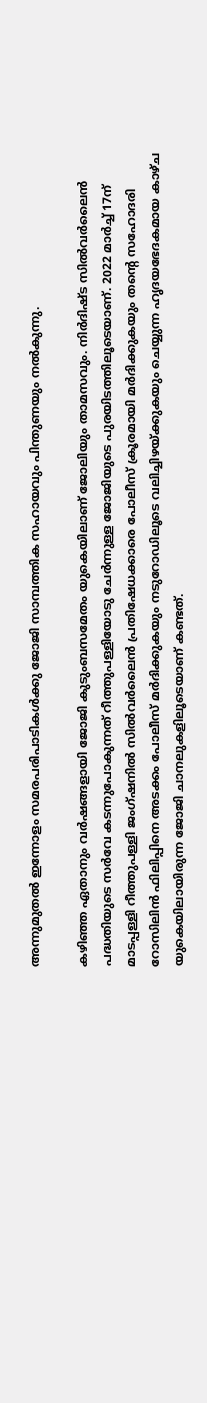അന്നുമുതല്‍ ഇന്നോളം സമരപരിപാടികള്‍ക്കു ജോജി സാമ്പത്തിക സഹായവും പിന്തുണയും നല്‍കുന്നു.

കഴിഞ്ഞ ഏതാനും വര്‍ഷങ്ങളായി ജോജി കുടുംബസമേതം യുകെയിലാണ് ജോലിയും താമസവും. നിര്‍ദിഷ്ട സില്‍വര്‍ലൈന്‍ പദ്ധതിയുടെ സര്‍വേ കടന്നുപോകുന്നത് റീത്തുപള്ളിയോടു ചേര്‍ന്നുള്ള ജോജിയുടെ പുരയിടത്തിലൂടെയാണ്. 2022 മാര്‍ച്ച് 17ന് മാടപ്പള്ളി റീത്തുപള്ളി ജംഗ്ഷനില്‍ സില്‍വര്‍ലൈന്‍ പ്രതിഷേധക്കാരെ പോലീസ് ക്രൂരമായി മര്‍ദിക്കുകയും തന്‍റെ സഹോദരി റോസിലിന്‍ ഫിലിപ്പിനെ അടക്കം പോലീസ് മര്‍ദിക്കുകയും നടുറോഡിലൂടെ വലിച്ചിഴയ്ക്കുകയും ചെയ്യുന്ന ഹൃദയഭേദകമായ കാഴ്ച യുകെയിലായിരുന്ന ജോജി ചാനലുകളിലൂടെയാണ് കണ്ടത്.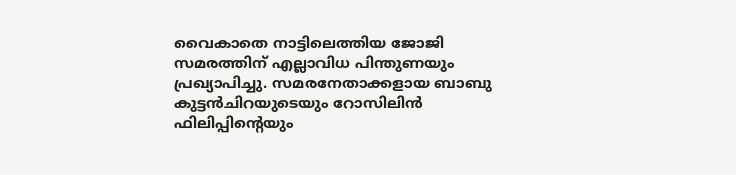വൈകാതെ നാട്ടിലെത്തിയ ജോജി സമരത്തിന് എല്ലാവിധ പിന്തുണയും പ്രഖ്യാപിച്ചു. സമരനേതാക്കളായ ബാബു കുട്ടന്‍ചിറയുടെയും റോസിലിന്‍ ഫിലിപ്പിന്‍റെയും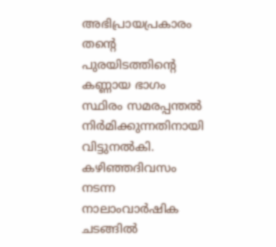അഭിപ്രായപ്രകാരം തന്‍റെ പുരയിടത്തിന്‍റെ കണ്ണായ ഭാഗം സ്ഥിരം സമരപ്പന്തല്‍ നിര്‍മിക്കുന്നതിനായി വിട്ടുനല്‍കി. കഴിഞ്ഞദിവസം നടന്ന നാലാംവാര്‍ഷിക ചടങ്ങില്‍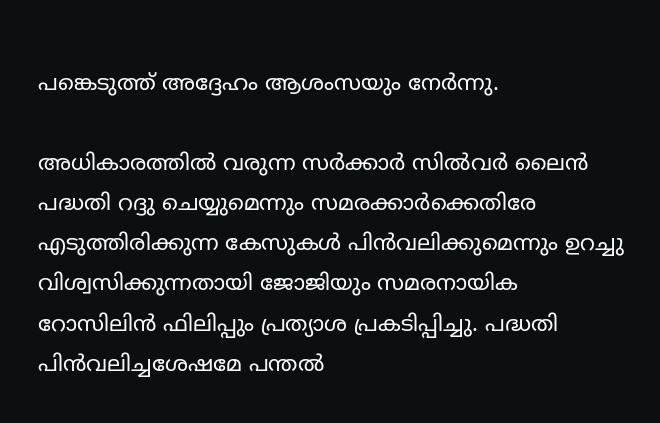പങ്കെടുത്ത് അദ്ദേഹം ആശംസയും നേര്‍ന്നു.

അധികാരത്തില്‍ വരുന്ന സര്‍ക്കാര്‍ സിൽവര്‍ ലൈന്‍ പദ്ധതി റദ്ദു ചെയ്യുമെന്നും സമരക്കാര്‍ക്കെതിരേ എടുത്തിരിക്കുന്ന കേസുകള്‍ പിന്‍വലിക്കുമെന്നും ഉറച്ചു വിശ്വസിക്കുന്നതായി ജോജിയും സമരനായിക റോസിലിന്‍ ഫിലിപ്പും പ്രത്യാശ പ്രകടിപ്പിച്ചു. പദ്ധതി പിന്‍വലിച്ചശേഷമേ പന്തല്‍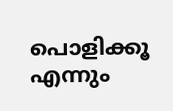പൊളിക്കൂ എന്നും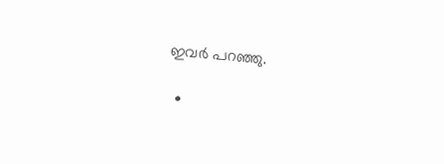ഇവര്‍ പറഞ്ഞു.

  •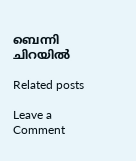ബെന്നി ചിറയിൽ

Related posts

Leave a Comment